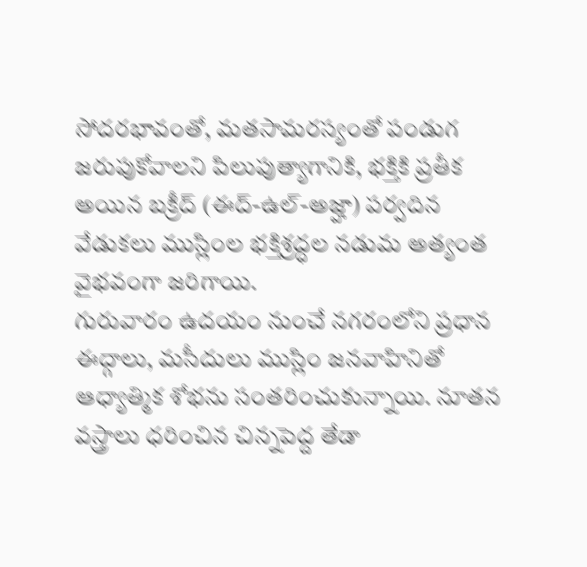సోదరభావంతో, మతసామరస్యంతో పండుగ జరుపుకోవాలని పిలుపుత్యాగానికి, భక్తికి ప్రతీక అయిన బక్రీద్ (ఈద్-ఉల్-అజ్హా) పర్వదిన వేడుకలు ముస్లింల భక్తిశ్రద్ధల నడుమ అత్యంత వైభవంగా జరిగాయి.
గురువారం ఉదయం నుంచే నగరంలోని ప్రధాన ఈద్గాలు, మసీదులు ముస్లిం జనవాహినితో ఆధ్యాత్మిక శోభను సంతరించుకున్నాయి. నూతన వస్త్రాలు ధరించిన చిన్నపెద్ద తేడా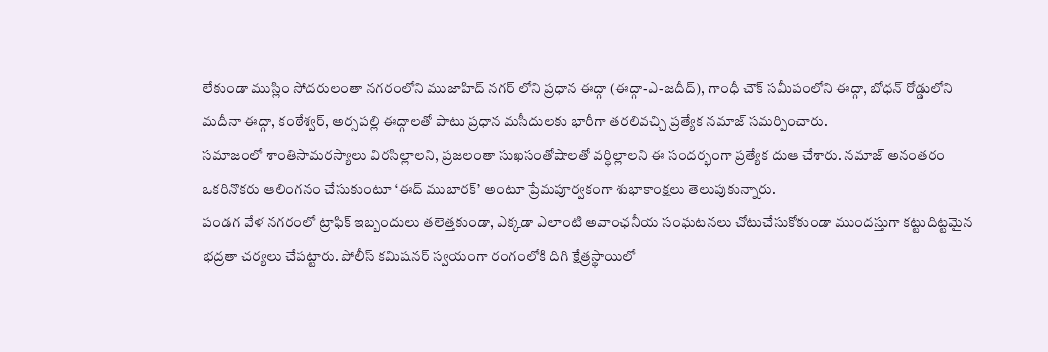లేకుండా ముస్లిం సోదరులంతా నగరంలోని ముజాహిద్ నగర్ లోని ప్రధాన ఈద్గా (ఈద్గా-ఎ-జదీద్), గాంధీ చౌక్ సమీపంలోని ఈద్గా, బోధన్ రోడ్డులోని మదీనా ఈద్గా, కంఠేశ్వర్, అర్సపల్లి ఈద్గాలతో పాటు ప్రధాన మసీదులకు భారీగా తరలివచ్చి ప్రత్యేక నమాజ్ సమర్పించారు.
సమాజంలో శాంతిసామరస్యాలు విరసిల్లాలని, ప్రజలంతా సుఖసంతోషాలతో వర్ధిల్లాలని ఈ సందర్భంగా ప్రత్యేక దుఆ చేశారు. నమాజ్ అనంతరం ఒకరినొకరు ఆలింగనం చేసుకుంటూ ‘ఈద్ ముబారక్’ అంటూ ప్రేమపూర్వకంగా శుభాకాంక్షలు తెలుపుకున్నారు.
పండగ వేళ నగరంలో ట్రాఫిక్ ఇబ్బందులు తలెత్తకుండా, ఎక్కడా ఎలాంటి అవాంఛనీయ సంఘటనలు చోటుచేసుకోకుండా ముందస్తుగా కట్టుదిట్టమైన భద్రతా చర్యలు చేపట్టారు. పోలీస్ కమిషనర్ స్వయంగా రంగంలోకి దిగి క్షేత్రస్థాయిలో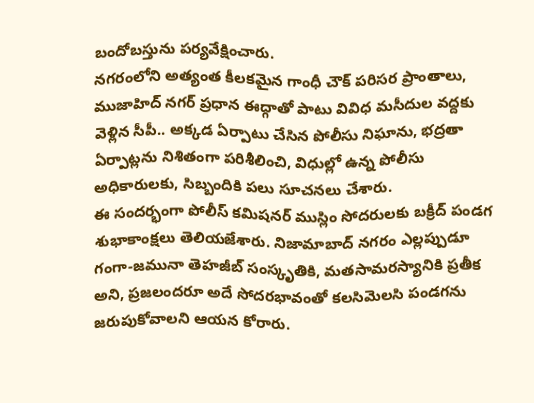బందోబస్తును పర్యవేక్షించారు.
నగరంలోని అత్యంత కీలకమైన గాంధీ చౌక్ పరిసర ప్రాంతాలు, ముజాహిద్ నగర్ ప్రధాన ఈద్గాతో పాటు వివిధ మసీదుల వద్దకు వెళ్లిన సీపీ.. అక్కడ ఏర్పాటు చేసిన పోలీసు నిఘాను, భద్రతా ఏర్పాట్లను నిశితంగా పరిశీలించి, విధుల్లో ఉన్న పోలీసు అధికారులకు, సిబ్బందికి పలు సూచనలు చేశారు.
ఈ సందర్భంగా పోలీస్ కమిషనర్ ముస్లిం సోదరులకు బక్రీద్ పండగ శుభాకాంక్షలు తెలియజేశారు. నిజామాబాద్ నగరం ఎల్లప్పుడూ గంగా-జమునా తెహజీబ్ సంస్కృతికి, మతసామరస్యానికి ప్రతీక అని, ప్రజలందరూ అదే సోదరభావంతో కలసిమెలసి పండగను జరుపుకోవాలని ఆయన కోరారు.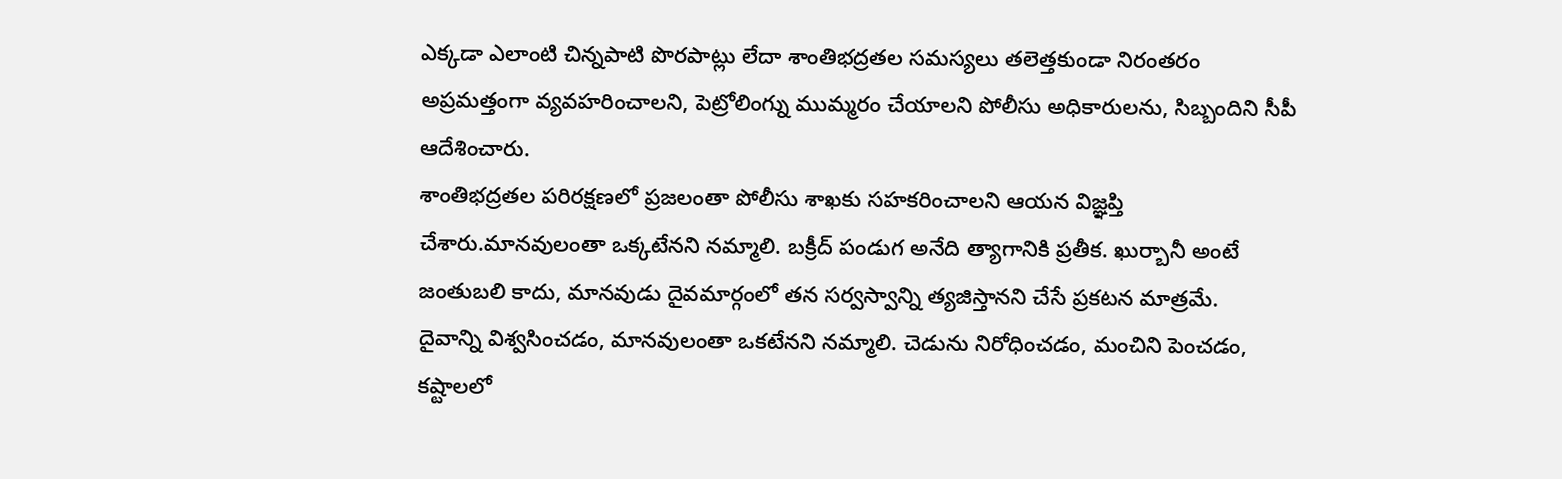ఎక్కడా ఎలాంటి చిన్నపాటి పొరపాట్లు లేదా శాంతిభద్రతల సమస్యలు తలెత్తకుండా నిరంతరం అప్రమత్తంగా వ్యవహరించాలని, పెట్రోలింగ్ను ముమ్మరం చేయాలని పోలీసు అధికారులను, సిబ్బందిని సీపీ ఆదేశించారు.
శాంతిభద్రతల పరిరక్షణలో ప్రజలంతా పోలీసు శాఖకు సహకరించాలని ఆయన విజ్ఞప్తి చేశారు.మానవులంతా ఒక్కటేనని నమ్మాలి. బక్రీద్ పండుగ అనేది త్యాగానికి ప్రతీక. ఖుర్బానీ అంటే జంతుబలి కాదు, మానవుడు దైవమార్గంలో తన సర్వస్వాన్ని త్యజిస్తానని చేసే ప్రకటన మాత్రమే.
దైవాన్ని విశ్వసించడం, మానవులంతా ఒకటేనని నమ్మాలి. చెడును నిరోధించడం, మంచిని పెంచడం, కష్టాలలో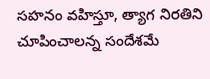సహనం వహిస్తూ, త్యాగ నిరతిని చూపించాలన్న సందేశమే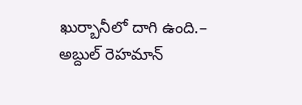ఖుర్బానీలో దాగి ఉంది.– అబ్దుల్ రెహమాన్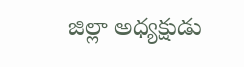జిల్లా అధ్యక్షుడు